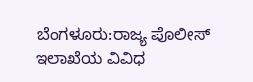ಬೆಂಗಳೂರು:ರಾಜ್ಯ ಪೊಲೀಸ್ ಇಲಾಖೆಯ ವಿವಿಧ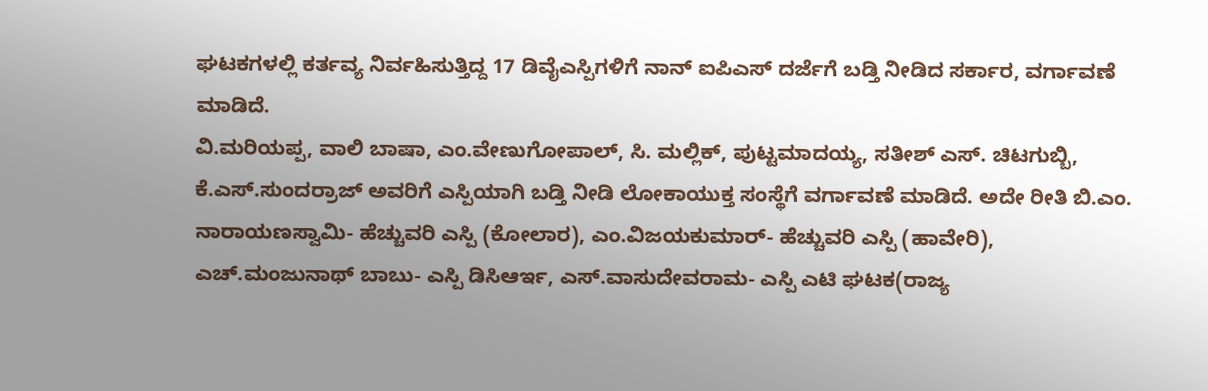ಘಟಕಗಳಲ್ಲಿ ಕರ್ತವ್ಯ ನಿರ್ವಹಿಸುತ್ತಿದ್ದ 17 ಡಿವೈಎಸ್ಪಿಗಳಿಗೆ ನಾನ್ ಐಪಿಎಸ್ ದರ್ಜೆಗೆ ಬಡ್ತಿ ನೀಡಿದ ಸರ್ಕಾರ, ವರ್ಗಾವಣೆ ಮಾಡಿದೆ.
ವಿ.ಮರಿಯಪ್ಪ, ವಾಲಿ ಬಾಷಾ, ಎಂ.ವೇಣುಗೋಪಾಲ್, ಸಿ. ಮಲ್ಲಿಕ್, ಪುಟ್ಟಮಾದಯ್ಯ, ಸತೀಶ್ ಎಸ್. ಚಿಟಗುಬ್ಬಿ, ಕೆ.ಎಸ್.ಸುಂದರ್ರಾಜ್ ಅವರಿಗೆ ಎಸ್ಪಿಯಾಗಿ ಬಡ್ತಿ ನೀಡಿ ಲೋಕಾಯುಕ್ತ ಸಂಸ್ಥೆಗೆ ವರ್ಗಾವಣೆ ಮಾಡಿದೆ. ಅದೇ ರೀತಿ ಬಿ.ಎಂ. ನಾರಾಯಣಸ್ವಾಮಿ- ಹೆಚ್ಚುವರಿ ಎಸ್ಪಿ (ಕೋಲಾರ), ಎಂ.ವಿಜಯಕುಮಾರ್- ಹೆಚ್ಚುವರಿ ಎಸ್ಪಿ (ಹಾವೇರಿ), ಎಚ್.ಮಂಜುನಾಥ್ ಬಾಬು- ಎಸ್ಪಿ ಡಿಸಿಆರ್ಇ, ಎಸ್.ವಾಸುದೇವರಾಮ- ಎಸ್ಪಿ ಎಟಿ ಘಟಕ(ರಾಜ್ಯ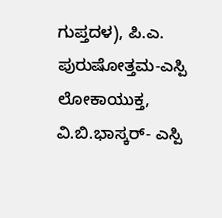ಗುಪ್ತದಳ), ಪಿ.ಎ. ಪುರುಷೋತ್ತಮ-ಎಸ್ಪಿ ಲೋಕಾಯುಕ್ತ, ವಿ.ಬಿ.ಭಾಸ್ಕರ್- ಎಸ್ಪಿ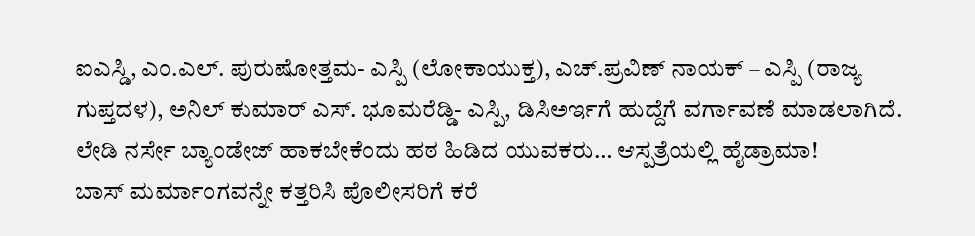ಐಎಸ್ಡಿ, ಎಂ.ಎಲ್. ಪುರುಷೋತ್ತಮ- ಎಸ್ಪಿ (ಲೋಕಾಯುಕ್ತ), ಎಚ್.ಪ್ರವಿಣ್ ನಾಯಕ್ – ಎಸ್ಪಿ (ರಾಜ್ಯ ಗುಪ್ತದಳ), ಅನಿಲ್ ಕುಮಾರ್ ಎಸ್. ಭೂಮರೆಡ್ಡಿ- ಎಸ್ಪಿ, ಡಿಸಿಅರ್ಇಗೆ ಹುದ್ದೆಗೆ ವರ್ಗಾವಣೆ ಮಾಡಲಾಗಿದೆ.
ಲೇಡಿ ನರ್ಸೇ ಬ್ಯಾಂಡೇಜ್ ಹಾಕಬೇಕೆಂದು ಹಠ ಹಿಡಿದ ಯುವಕರು… ಆಸ್ಪತ್ರೆಯಲ್ಲಿ ಹೈಡ್ರಾಮಾ!
ಬಾಸ್ ಮರ್ಮಾಂಗವನ್ನೇ ಕತ್ತರಿಸಿ ಪೊಲೀಸರಿಗೆ ಕರೆ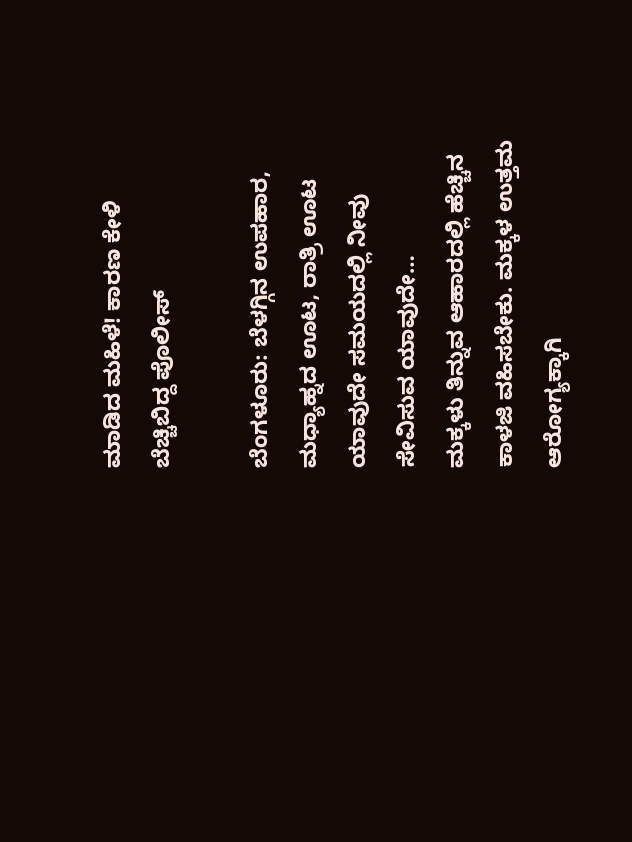ಮಾಡಿದ ಮಹಿಳೆ! ಕಾರಣ ಕೇಳಿ ಬೆಚ್ಚಿಬಿದ್ದ ಪೊಲೀಸ್

ಬೆಂಗಳೂರು: ಬೆಳಗ್ಗಿನ ಉಪಹಾರ, ಮಧ್ಯಾಹ್ನದ ಊಟ, ರಾತ್ರಿ ಊಟ ಯಾವುದೇ ಸಮಯದಲ್ಲಿ ನೀವು ಸೇವಿಸುವ ಯಾವುದೇ…
ಮಕ್ಕಳು ತಿನ್ನುವ ಆಹಾರದಲ್ಲಿ ಹೆಚ್ಚಿನ ಕಾಳಜಿ ವಹಿಸಬೇಕು. ಮಕ್ಕಳ ಉತ್ತಮ ಆರೋಗ್ಯಕ್ಕಾಗಿ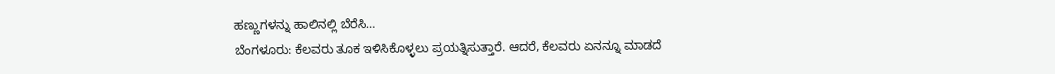ಹಣ್ಣುಗಳನ್ನು ಹಾಲಿನಲ್ಲಿ ಬೆರೆಸಿ…
ಬೆಂಗಳೂರು: ಕೆಲವರು ತೂಕ ಇಳಿಸಿಕೊಳ್ಳಲು ಪ್ರಯತ್ನಿಸುತ್ತಾರೆ. ಆದರೆ, ಕೆಲವರು ಏನನ್ನೂ ಮಾಡದೆ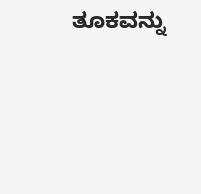ತೂಕವನ್ನು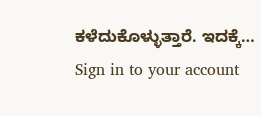ಕಳೆದುಕೊಳ್ಳುತ್ತಾರೆ. ಇದಕ್ಕೆ…
Sign in to your account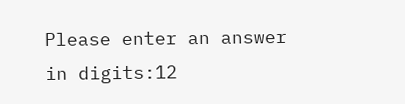Please enter an answer in digits:12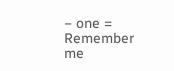− one =
Remember me